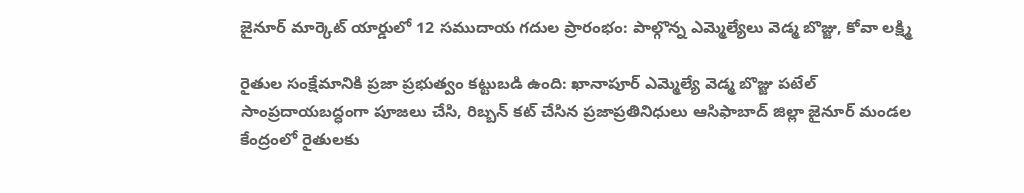జైనూర్ మార్కెట్ యార్డులో 12 సముదాయ గదుల ప్రారంభం: పాల్గొన్న ఎమ్మెల్యేలు వెడ్మ బొజ్జు, కోవా లక్ష్మి

రైతుల సంక్షేమానికి ప్రజా ప్రభుత్వం కట్టుబడి ఉంది: ఖానాపూర్ ఎమ్మెల్యే వెడ్మ బొజ్జు పటేల్ సాంప్రదాయబద్ధంగా పూజలు చేసి, రిబ్బన్ కట్ చేసిన ప్రజాప్రతినిధులు ఆసిఫాబాద్ జిల్లా జైనూర్ మండల కేంద్రంలో రైతులకు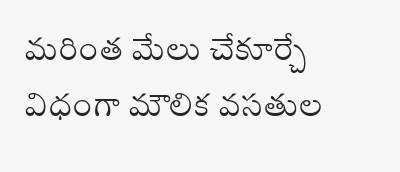మరింత మేలు చేకూర్చే విధంగా మౌలిక వసతుల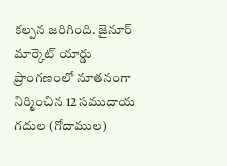కల్పన జరిగింది. జైనూర్ మార్కెట్ యార్డు ప్రాంగణంలో నూతనంగా నిర్మించిన 12 సముదాయ గదుల (గోదాముల)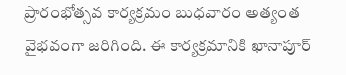ప్రారంభోత్సవ కార్యక్రమం బుధవారం అత్యంత వైభవంగా జరిగింది. ఈ కార్యక్రమానికి ఖానాపూర్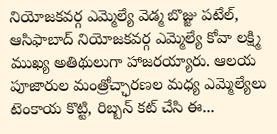నియోజకవర్గ ఎమ్మెల్యే వెడ్మ బొజ్జు పటేల్, ఆసిఫాబాద్ నియోజకవర్గ ఎమ్మెల్యే కోవా లక్ష్మి ముఖ్య అతిథులుగా హాజరయ్యారు. ఆలయ పూజారుల మంత్రోచ్ఛారణల మధ్య ఎమ్మెల్యేలు టెంకాయ కొట్టి, రిబ్బన్ కట్ చేసి ఈ...